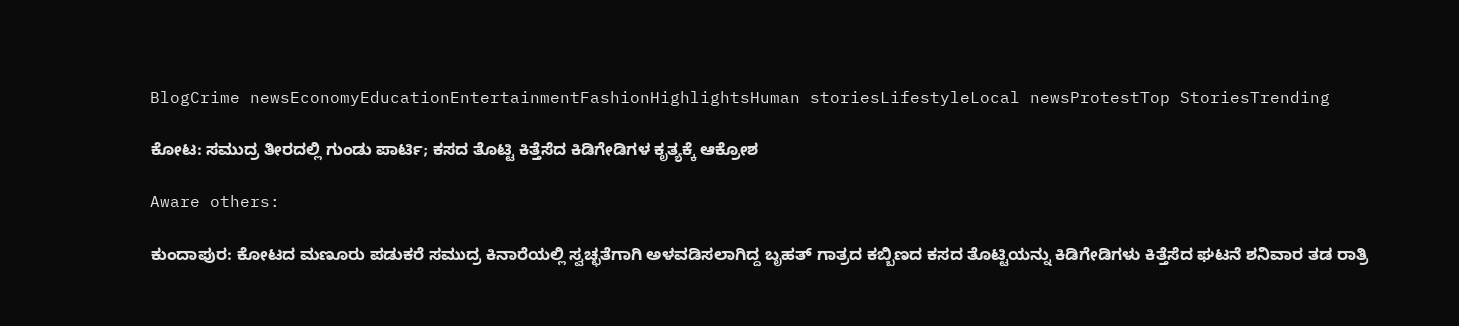BlogCrime newsEconomyEducationEntertainmentFashionHighlightsHuman storiesLifestyleLocal newsProtestTop StoriesTrending

ಕೋಟ: ಸಮುದ್ರ ತೀರದಲ್ಲಿ ಗುಂಡು ಪಾರ್ಟಿ; ಕಸದ ತೊಟ್ಟಿ ಕಿತ್ತೆಸೆದ ಕಿಡಿಗೇಡಿಗಳ ಕೃತ್ಯಕ್ಕೆ ಆಕ್ರೋಶ

Aware others:

ಕುಂದಾಪುರ: ಕೋಟದ ಮಣೂರು ಪಡುಕರೆ ಸಮುದ್ರ ಕಿನಾರೆಯಲ್ಲಿ ಸ್ವಚ್ಛತೆಗಾಗಿ ಅಳವಡಿಸಲಾಗಿದ್ದ ಬೃಹತ್ ಗಾತ್ರದ ಕಬ್ಬಿಣದ ಕಸದ ತೊಟ್ಟಿಯನ್ನು ಕಿಡಿಗೇಡಿಗಳು ಕಿತ್ತೆಸೆದ ಘಟನೆ ಶನಿವಾರ ತಡ ರಾತ್ರಿ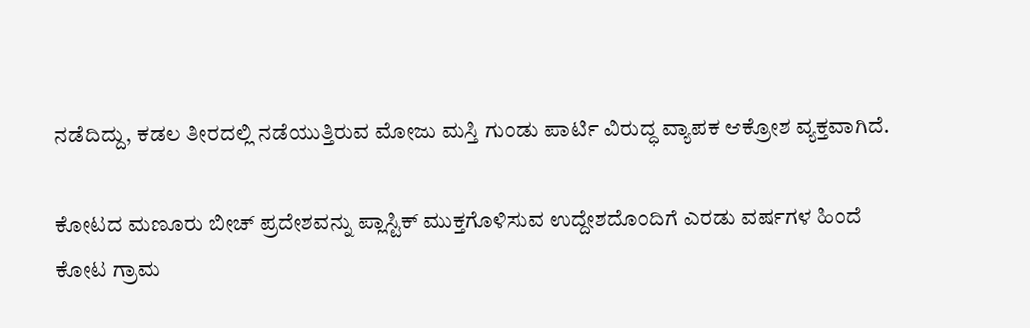ನಡೆದಿದ್ದು, ಕಡಲ ತೀರದಲ್ಲಿ ನಡೆಯುತ್ತಿರುವ ಮೋಜು ಮಸ್ತಿ ಗುಂಡು ಪಾರ್ಟಿ ವಿರುದ್ಧ ವ್ಯಾಪಕ ಆಕ್ರೋಶ ವ್ಯಕ್ತವಾಗಿದೆ.

ಕೋಟದ ಮಣೂರು ಬೀಚ್ ಪ್ರದೇಶವನ್ನು ಪ್ಲಾಸ್ಟಿಕ್ ಮುಕ್ತಗೊಳಿಸುವ ಉದ್ದೇಶದೊಂದಿಗೆ ಎರಡು ವರ್ಷಗಳ ಹಿಂದೆ ಕೋಟ ಗ್ರಾಮ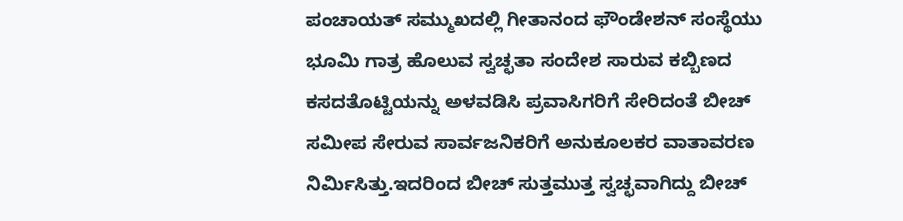ಪಂಚಾಯತ್ ಸಮ್ಮುಖದಲ್ಲಿ ಗೀತಾನಂದ ಫೌಂಡೇಶನ್ ಸಂಸ್ಥೆಯು ಭೂಮಿ ಗಾತ್ರ ಹೊಲುವ ಸ್ವಚ್ಛತಾ ಸಂದೇಶ ಸಾರುವ ಕಬ್ಬಿಣದ ಕಸದತೊಟ್ಟಿಯನ್ನು ಅಳವಡಿಸಿ ಪ್ರವಾಸಿಗರಿಗೆ ಸೇರಿದಂತೆ ಬೀಚ್ ಸಮೀಪ ಸೇರುವ ಸಾರ್ವಜನಿಕರಿಗೆ ಅನುಕೂಲಕರ ವಾತಾವರಣ ನಿರ್ಮಿಸಿತ್ತು.ಇದರಿಂದ ಬೀಚ್ ಸುತ್ತಮುತ್ತ ಸ್ವಚ್ಛವಾಗಿದ್ದು ಬೀಚ್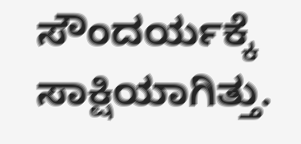ಸೌಂದರ್ಯಕ್ಕೆ ಸಾಕ್ಷಿಯಾಗಿತ್ತು.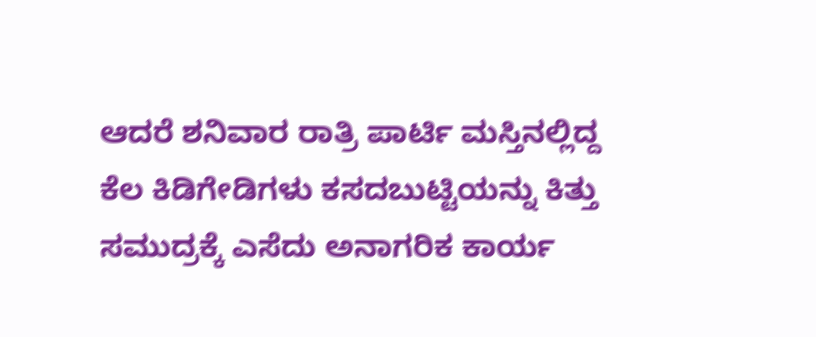ಆದರೆ ಶನಿವಾರ ರಾತ್ರಿ ಪಾರ್ಟಿ ಮಸ್ತಿನಲ್ಲಿದ್ದ ಕೆಲ ಕಿಡಿಗೇಡಿಗಳು ಕಸದಬುಟ್ಟಿಯನ್ನು ಕಿತ್ತು ಸಮುದ್ರಕ್ಕೆ ಎಸೆದು ಅನಾಗರಿಕ ಕಾರ್ಯ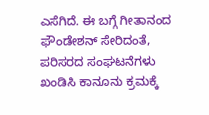ಎಸೆಗಿದೆ. ಈ ಬಗ್ಗೆ ಗೀತಾನಂದ ಫೌಂಡೇಶನ್ ಸೇರಿದಂತೆ, ಪರಿಸರದ ಸಂಘಟನೆಗಳು ಖಂಡಿಸಿ ಕಾನೂನು ಕ್ರಮಕ್ಕೆ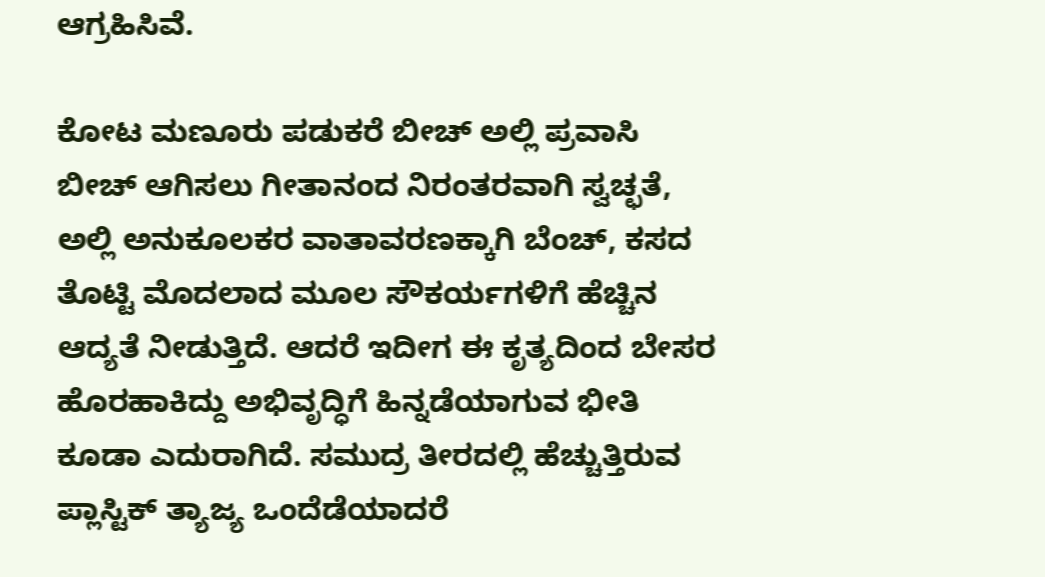ಆಗ್ರಹಿಸಿವೆ.

ಕೋಟ ಮಣೂರು ಪಡುಕರೆ ಬೀಚ್ ಅಲ್ಲಿ ಪ್ರವಾಸಿ ಬೀಚ್ ಆಗಿಸಲು ಗೀತಾನಂದ ನಿರಂತರವಾಗಿ ಸ್ವಚ್ಛತೆ, ಅಲ್ಲಿ ಅನುಕೂಲಕರ ವಾತಾವರಣಕ್ಕಾಗಿ ಬೆಂಚ್, ಕಸದ ತೊಟ್ಟಿ ಮೊದಲಾದ ಮೂಲ ಸೌಕರ್ಯಗಳಿಗೆ ಹೆಚ್ಚಿನ ಆದ್ಯತೆ ನೀಡುತ್ತಿದೆ. ಆದರೆ ಇದೀಗ ಈ ಕೃತ್ಯದಿಂದ ಬೇಸರ ಹೊರಹಾಕಿದ್ದು ಅಭಿವೃದ್ಧಿಗೆ ಹಿನ್ನಡೆಯಾಗುವ ಭೀತಿ ಕೂಡಾ ಎದುರಾಗಿದೆ. ಸಮುದ್ರ ತೀರದಲ್ಲಿ ಹೆಚ್ಚುತ್ತಿರುವ ಪ್ಲಾಸ್ಟಿಕ್ ತ್ಯಾಜ್ಯ ಒಂದೆಡೆಯಾದರೆ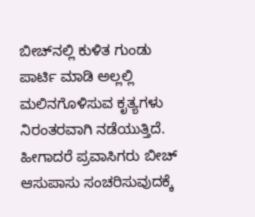ಬೀಚ್‌ನಲ್ಲಿ ಕುಳಿತ ಗುಂಡು ಪಾರ್ಟಿ ಮಾಡಿ ಅಲ್ಲಲ್ಲಿ ಮಲಿನಗೊಳಿಸುವ ಕೃತ್ಯಗಳು ನಿರಂತರವಾಗಿ ನಡೆಯುತ್ತಿದೆ. ಹೀಗಾದರೆ ಪ್ರವಾಸಿಗರು ಬೀಚ್ ಆಸುಪಾಸು ಸಂಚರಿಸುವುದಕ್ಕೆ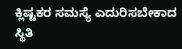ಕ್ಲಿಷ್ಟಕರ ಸಮಸ್ಯೆ ಎದುರಿಸಬೇಕಾದ ಸ್ಥಿತಿ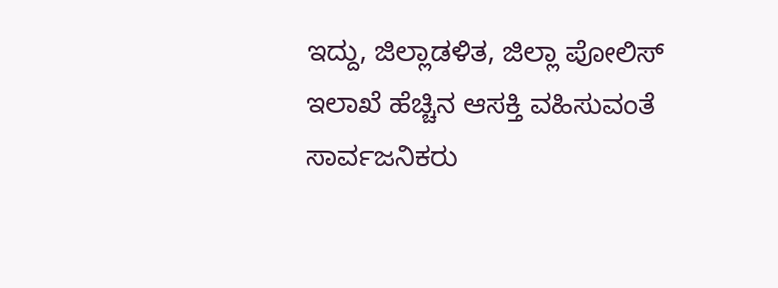ಇದ್ದು, ಜಿಲ್ಲಾಡಳಿತ, ಜಿಲ್ಲಾ ಪೋಲಿಸ್ ಇಲಾಖೆ ಹೆಚ್ಚಿನ ಆಸಕ್ತಿ ವಹಿಸುವಂತೆ ಸಾರ್ವಜನಿಕರು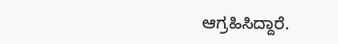ಆಗ್ರಹಿಸಿದ್ದಾರೆ.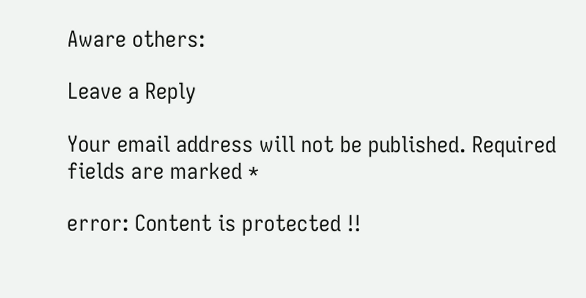Aware others:

Leave a Reply

Your email address will not be published. Required fields are marked *

error: Content is protected !!